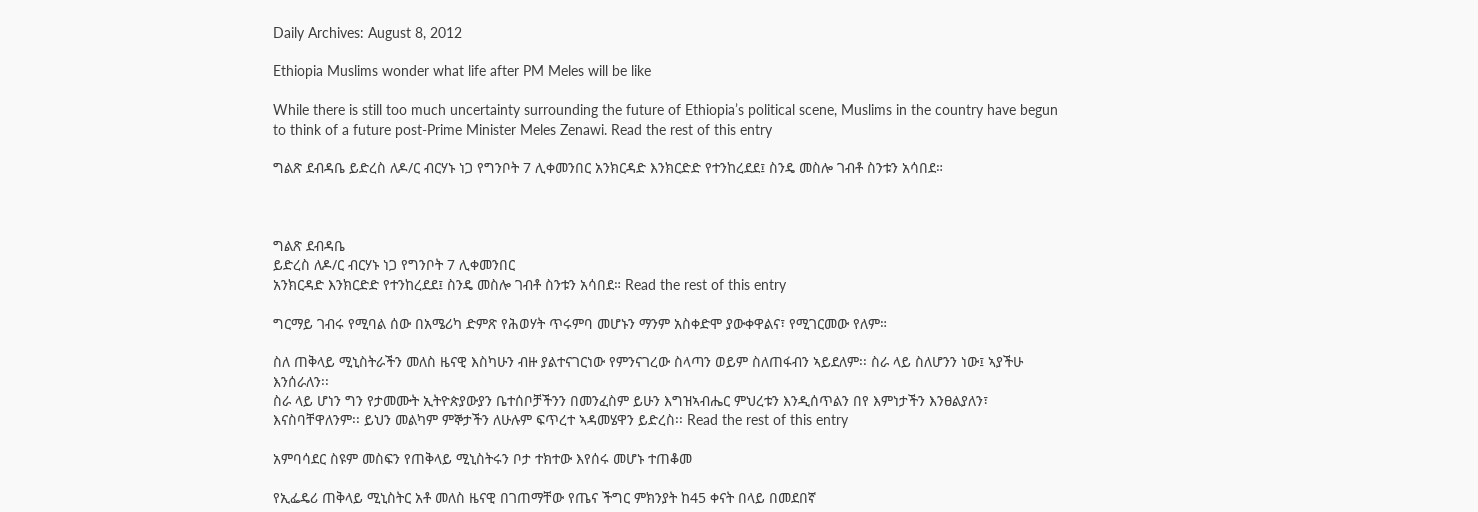Daily Archives: August 8, 2012

Ethiopia Muslims wonder what life after PM Meles will be like

While there is still too much uncertainty surrounding the future of Ethiopia’s political scene, Muslims in the country have begun to think of a future post-Prime Minister Meles Zenawi. Read the rest of this entry

ግልጽ ደብዳቤ ይድረስ ለዶ/ር ብርሃኑ ነጋ የግንቦት 7 ሊቀመንበር አንክርዳድ እንክርድድ የተንከረደደ፤ ስንዴ መስሎ ገብቶ ስንቱን አሳበደ።



ግልጽ ደብዳቤ
ይድረስ ለዶ/ር ብርሃኑ ነጋ የግንቦት 7 ሊቀመንበር
አንክርዳድ እንክርድድ የተንከረደደ፤ ስንዴ መስሎ ገብቶ ስንቱን አሳበደ። Read the rest of this entry

ግርማይ ገብሩ የሚባል ሰው በአሜሪካ ድምጽ የሕወሃት ጥሩምባ መሆኑን ማንም አስቀድሞ ያውቀዋልና፣ የሚገርመው የለም።

ስለ ጠቅላይ ሚኒስትራችን መለስ ዜናዊ እስካሁን ብዙ ያልተናገርነው የምንናገረው ስላጣን ወይም ስለጠፋብን ኣይደለም፡፡ ስራ ላይ ስለሆንን ነው፤ ኣያችሁ እንሰራለን፡፡
ስራ ላይ ሆነን ግን የታመሙት ኢትዮጵያውያን ቤተሰቦቻችንን በመንፈስም ይሁን እግዝኣብሔር ምህረቱን እንዲሰጥልን በየ እምነታችን እንፀልያለን፣ እናስባቸዋለንም፡፡ ይህን መልካም ምኞታችን ለሁሉም ፍጥረተ ኣዳመሄዋን ይድረስ፡፡ Read the rest of this entry

አምባሳደር ስዩም መስፍን የጠቅላይ ሚኒስትሩን ቦታ ተክተው እየሰሩ መሆኑ ተጠቆመ

የኢፌዴሪ ጠቅላይ ሚኒስትር አቶ መለስ ዜናዊ በገጠማቸው የጤና ችግር ምክንያት ከ45 ቀናት በላይ በመደበኛ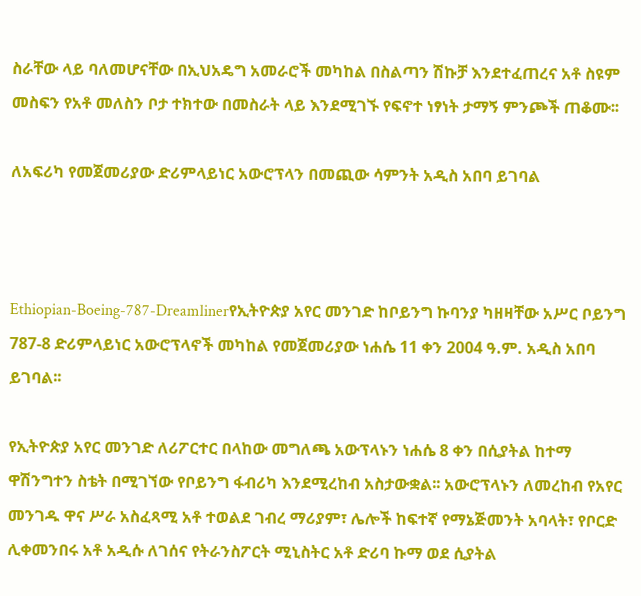ስራቸው ላይ ባለመሆናቸው በኢህአዴግ አመራሮች መካከል በስልጣን ሽኩቻ እንደተፈጠረና አቶ ስዩም መስፍን የአቶ መለስን ቦታ ተክተው በመስራት ላይ እንደሚገኙ የፍኖተ ነፃነት ታማኝ ምንጮች ጠቆሙ፡፡

ለአፍሪካ የመጀመሪያው ድሪምላይነር አውሮፕላን በመጪው ሳምንት አዲስ አበባ ይገባል



Ethiopian-Boeing-787-Dreamlinerየኢትዮጵያ አየር መንገድ ከቦይንግ ኩባንያ ካዘዛቸው አሥር ቦይንግ 787-8 ድሪምላይነር አውሮፕላኖች መካከል የመጀመሪያው ነሐሴ 11 ቀን 2004 ዓ.ም. አዲስ አበባ ይገባል፡፡

የኢትዮጵያ አየር መንገድ ለሪፖርተር በላከው መግለጫ አውፕላኑን ነሐሴ 8 ቀን በሲያትል ከተማ ዋሽንግተን ስቴት በሚገኘው የቦይንግ ፋብሪካ እንደሚረከብ አስታውቋል፡፡ አውሮፕላኑን ለመረከብ የአየር መንገዱ ዋና ሥራ አስፈጻሚ አቶ ተወልደ ገብረ ማሪያም፣ ሌሎች ከፍተኛ የማኔጅመንት አባላት፣ የቦርድ ሊቀመንበሩ አቶ አዲሱ ለገሰና የትራንስፖርት ሚኒስትር አቶ ድሪባ ኩማ ወደ ሲያትል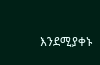እንደሚያቀኑ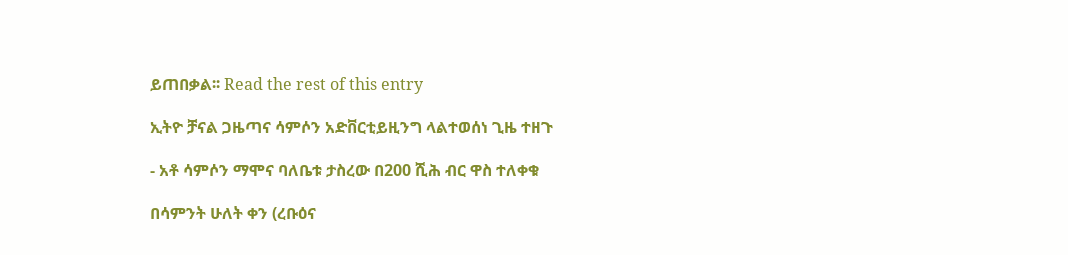ይጠበቃል፡፡ Read the rest of this entry

ኢትዮ ቻናል ጋዜጣና ሳምሶን አድቨርቲይዚንግ ላልተወሰነ ጊዜ ተዘጉ

- አቶ ሳምሶን ማሞና ባለቤቱ ታስረው በ200 ሺሕ ብር ዋስ ተለቀቁ

በሳምንት ሁለት ቀን (ረቡዕና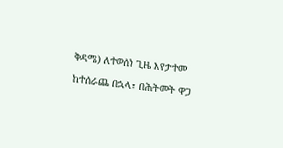ቅዳሜ) ለተወሰነ ጊዜ እየታተመ ከተሰራጨ በኋላ፣ በሕትመት ዋጋ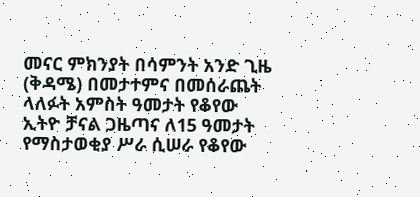መናር ምክንያት በሳምንት አንድ ጊዜ (ቅዳሜ) በመታተምና በመሰራጨት ላለፉት አምስት ዓመታት የቆየው ኢትዮ ቻናል ጋዜጣና ለ15 ዓመታት የማስታወቂያ ሥራ ሲሠራ የቆየው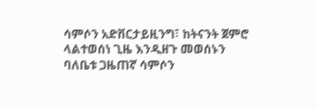ሳምሶን አድቨርታይዚንግ፣ ከትናንት ጀምሮ ላልተወሰነ ጊዜ እንዲዘጉ መወሰኑን ባለቤቱ ጋዜጠኛ ሳምሶን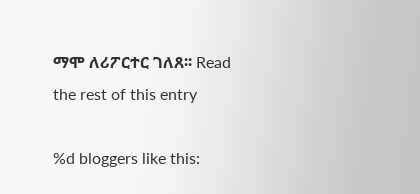ማሞ ለሪፖርተር ገለጸ፡፡ Read the rest of this entry

%d bloggers like this: